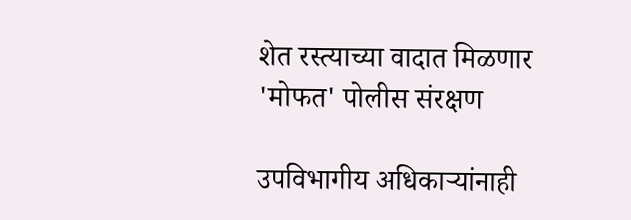शेत रस्त्याच्या वादात मिळणार 'मोफत' पोलीस संरक्षण

उपविभागीय अधिकाऱ्यांनाही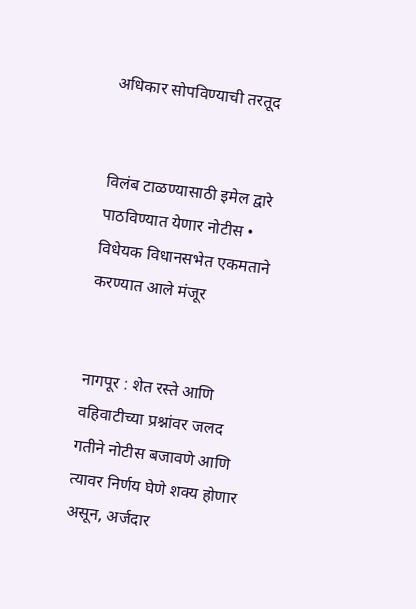अधिकार सोपविण्याची तरतूद


विलंब टाळण्यासाठी इमेल द्वारे पाठविण्यात येणार नोटीस • विधेयक विधानसभेत एकमताने करण्यात आले मंजूर


नागपूर : शेत रस्ते आणि वहिवाटीच्या प्रश्नांवर जलद गतीने नोटीस बजावणे आणि त्यावर निर्णय घेणे शक्य होणार असून, अर्जदार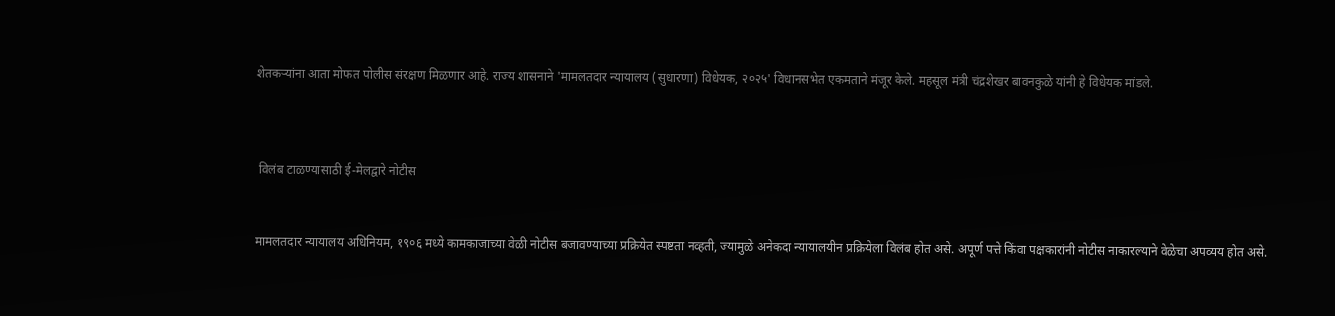शेतकऱ्यांना आता मोफत पोलीस संरक्षण मिळणार आहे. राज्य शासनाने 'मामलतदार न्यायालय (सुधारणा) विधेयक, २०२५' विधानसभेत एकमताने मंजूर केले. महसूल मंत्री चंद्रशेखर बावनकुळे यांनी हे विधेयक मांडले.



 विलंब टाळण्यासाठी ई-मेलद्वारे नोटीस


मामलतदार न्यायालय अधिनियम, १९०६ मध्ये कामकाजाच्या वेळी नोटीस बजावण्याच्या प्रक्रियेत स्पष्टता नव्हती, ज्यामुळे अनेकदा न्यायालयीन प्रक्रियेला विलंब होत असे. अपूर्ण पत्ते किंवा पक्षकारांनी नोटीस नाकारल्याने वेळेचा अपव्यय होत असे.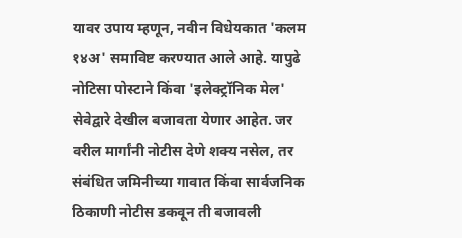यावर उपाय म्हणून, नवीन विधेयकात 'कलम १४अ' समाविष्ट करण्यात आले आहे. यापुढे नोटिसा पोस्टाने किंवा 'इलेक्ट्रॉनिक मेल' सेवेद्वारे देखील बजावता येणार आहेत. जर वरील मार्गांनी नोटीस देणे शक्य नसेल, तर संबंधित जमिनीच्या गावात किंवा सार्वजनिक ठिकाणी नोटीस डकवून ती बजावली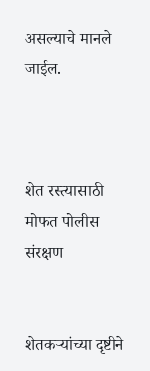असल्याचे मानले जाईल.



शेत रस्त्यासाठी मोफत पोलीस संरक्षण


शेतकऱ्यांच्या दृष्टीने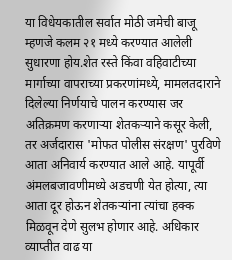या विधेयकातील सर्वात मोठी जमेची बाजू म्हणजे कलम २१ मध्ये करण्यात आलेली सुधारणा होय.शेत रस्ते किंवा वहिवाटीच्या मार्गाच्या वापराच्या प्रकरणांमध्ये, मामलतदाराने दिलेल्या निर्णयाचे पालन करण्यास जर अतिक्रमण करणाऱ्या शेतकऱ्याने कसूर केली, तर अर्जदारास 'मोफत पोलीस संरक्षण' पुरविणे आता अनिवार्य करण्यात आले आहे. यापूर्वी अंमलबजावणीमध्ये अडचणी येत होत्या, त्या आता दूर होऊन शेतकऱ्यांना त्यांचा हक्क मिळवून देणे सुलभ होणार आहे. अधिकार व्याप्तीत वाढ या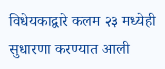विधेयकाद्वारे कलम २३ मध्येही सुधारणा करण्यात आली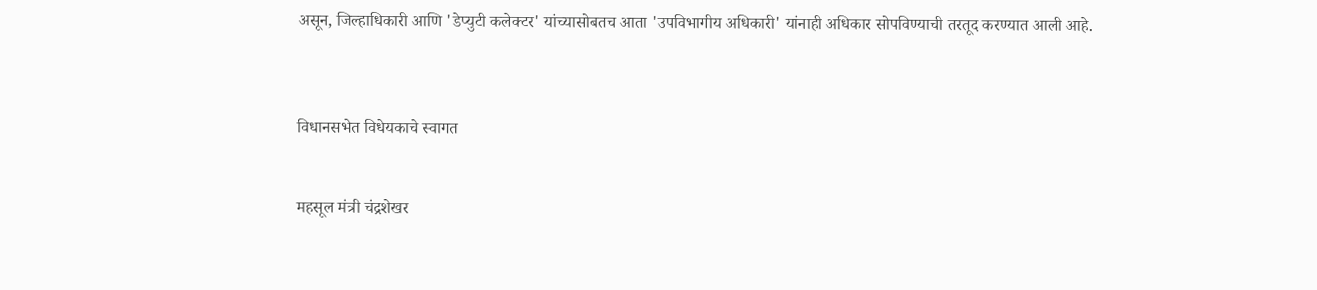असून, जिल्हाधिकारी आणि 'डेप्युटी कलेक्टर' यांच्यासोबतच आता 'उपविभागीय अधिकारी' यांनाही अधिकार सोपविण्याची तरतूद करण्यात आली आहे.



विधानसभेत विधेयकाचे स्वागत


महसूल मंत्री चंद्रशेखर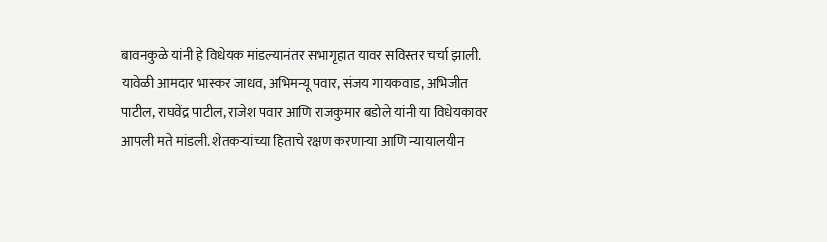बावनकुळे यांनी हे विधेयक मांडल्यानंतर सभागृहात यावर सविस्तर चर्चा झाली. यावेळी आमदार भास्कर जाधव, अभिमन्यू पवार, संजय गायकवाड, अभिजीत पाटील, राघवेंद्र पाटील, राजेश पवार आणि राजकुमार बडोले यांनी या विधेयकावर आपली मते मांडली. शेतकऱ्यांच्या हिताचे रक्षण करणाऱ्या आणि न्यायालयीन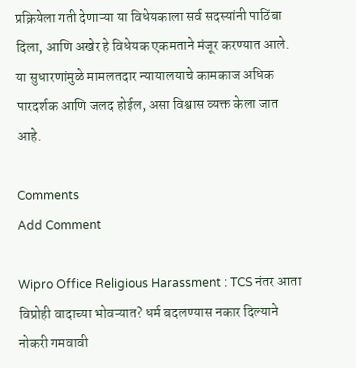प्रक्रियेला गती देणाऱ्या या विधेयकाला सर्व सदस्यांनी पाठिंबा दिला, आणि अखेर हे विधेयक एकमताने मंजूर करण्यात आले. या सुधारणांमुळे मामलतदार न्यायालयाचे कामकाज अधिक पारदर्शक आणि जलद होईल, असा विश्वास व्यक्त केला जात आहे.

Comments
Add Comment

Wipro Office Religious Harassment : TCS नंतर आता विप्रोही वादाच्या भोवऱ्यात? धर्म बदलण्यास नकार दिल्याने नोकरी गमवावी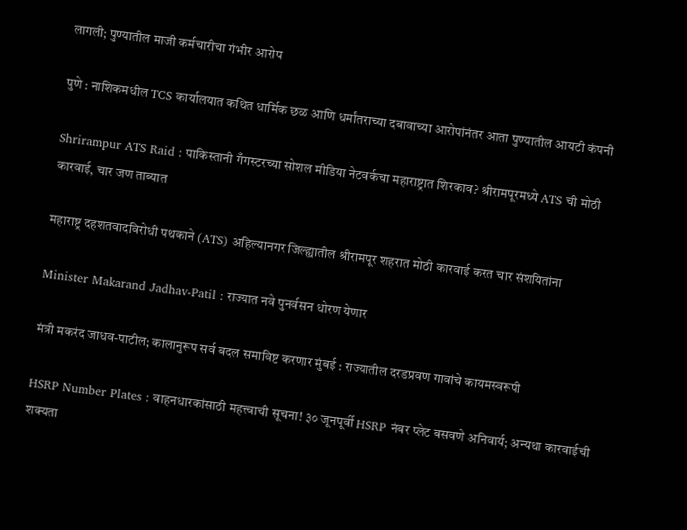लागली; पुण्यातील माजी कर्मचारीचा गंभीर आरोप

पुणे : नाशिकमधील TCS कार्यालयात कथित धार्मिक छळ आणि धर्मांतराच्या दबावाच्या आरोपांनंतर आता पुण्यातील आयटी कंपनी

Shrirampur ATS Raid : पाकिस्तानी गँगस्टरच्या सोशल मीडिया नेटवर्कचा महाराष्ट्रात शिरकाव? श्रीरामपूरमध्ये ATS ची मोठी कारवाई, चार जण ताब्यात

महाराष्ट्र दहशतवादविरोधी पथकाने (ATS) अहिल्यानगर जिल्ह्यातील श्रीरामपूर शहरात मोठी कारवाई करत चार संशयितांना

Minister Makarand Jadhav-Patil : राज्यात नवे पुनर्वसन धोरण येणार

मंत्री मकरंद जाधव-पाटील; कालानुरूप सर्व बदल समाविष्ट करणार मुंबई : राज्यातील दरडप्रवण गावांचे कायमस्वरूपी

HSRP Number Plates : वाहनधारकांसाठी महत्त्वाची सूचना! ३० जूनपूर्वी HSRP नंबर प्लेट बसवणे अनिवार्य; अन्यथा कारवाईची शक्यता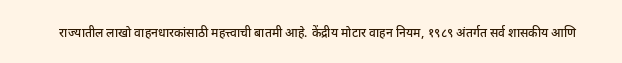राज्यातील लाखो वाहनधारकांसाठी महत्त्वाची बातमी आहे. केंद्रीय मोटार वाहन नियम, १९८९ अंतर्गत सर्व शासकीय आणि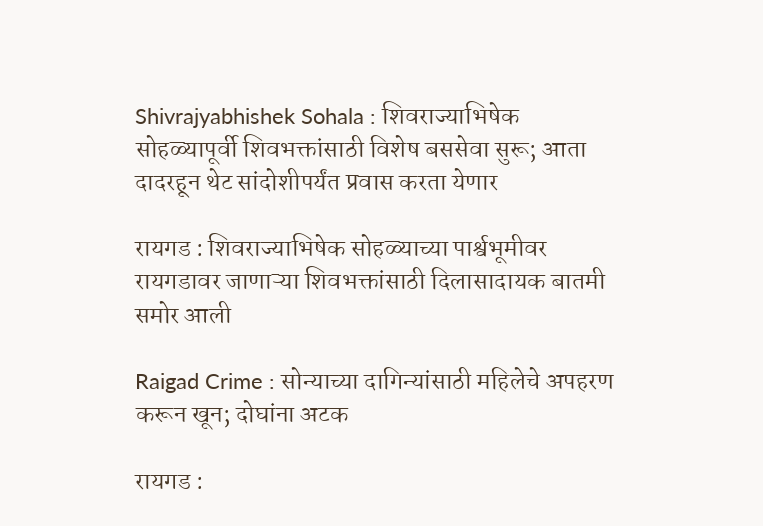Shivrajyabhishek Sohala : शिवराज्याभिषेक सोहळ्यापूर्वी शिवभक्तांसाठी विशेष बससेवा सुरू; आता दादरहून थेट सांदोशीपर्यंत प्रवास करता येणार

रायगड : शिवराज्याभिषेक सोहळ्याच्या पार्श्वभूमीवर रायगडावर जाणाऱ्या शिवभक्तांसाठी दिलासादायक बातमी समोर आली

Raigad Crime : सोन्याच्या दागिन्यांसाठी महिलेचे अपहरण करून खून; दोघांना अटक

रायगड :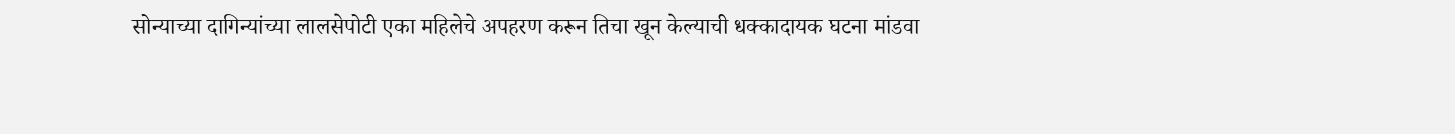सोन्याच्या दागिन्यांच्या लालसेपोटी एका महिलेचे अपहरण करून तिचा खून केल्याची धक्कादायक घटना मांडवा